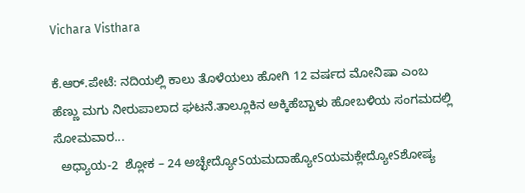Vichara Visthara

ಕೆ.ಆರ್.ಪೇಟೆ: ನದಿಯಲ್ಲಿ ಕಾಲು ತೊಳೆಯಲು ಹೋಗಿ 12 ವರ್ಷದ ಮೋನಿಷಾ ಎಂಬ ಹೆಣ್ಣು ಮಗು ನೀರುಪಾಲಾದ ಘಟನೆ.ತಾಲ್ಲೂಕಿನ ಅಕ್ಕಿಹೆಬ್ಬಾಳು ಹೋಬಳಿಯ ಸಂಗಮದಲ್ಲಿ ಸೋಮವಾರ...
  ಅಧ್ಯಾಯ-2  ಶ್ಲೋಕ – 24 ಅಚ್ಛೇದ್ಯೋSಯಮದಾಹ್ಯೋSಯಮಕ್ಲೇದ್ಯೋSಶೋಷ್ಯ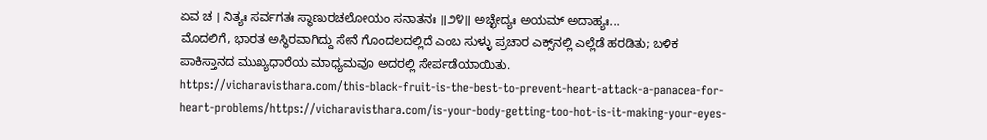ಏವ ಚ । ನಿತ್ಯಃ ಸರ್ವಗತಃ ಸ್ಥಾಣುರಚಲೋಯಂ ಸನಾತನಃ ॥೨೪॥ ಅಚ್ಛೇದ್ಯಃ ಅಯಮ್ ಅದಾಹ್ಯಃ...
ಮೊದಲಿಗೆ, ಭಾರತ ಅಸ್ಥಿರವಾಗಿದ್ದು ಸೇನೆ ಗೊಂದಲದಲ್ಲಿದೆ ಎಂಬ ಸುಳ್ಳು ಪ್ರಚಾರ ಎಕ್ಸ್‌ನಲ್ಲಿ ಎಲ್ಲೆಡೆ ಹರಡಿತು; ಬಳಿಕ ಪಾಕಿಸ್ತಾನದ ಮುಖ್ಯಧಾರೆಯ ಮಾಧ್ಯಮವೂ ಅದರಲ್ಲಿ ಸೇರ್ಪಡೆಯಾಯಿತು.
https://vicharavisthara.com/this-black-fruit-is-the-best-to-prevent-heart-attack-a-panacea-for-heart-problems/https://vicharavisthara.com/is-your-body-getting-too-hot-is-it-making-your-eyes-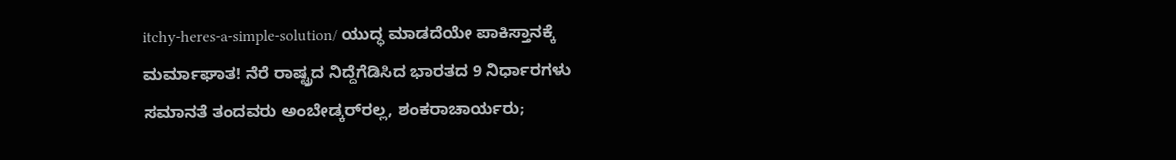itchy-heres-a-simple-solution/ ಯುದ್ಧ ಮಾಡದೆಯೇ ಪಾಕಿಸ್ತಾನಕ್ಕೆ ಮರ್ಮಾಘಾತ! ನೆರೆ ರಾಷ್ಟ್ರದ ನಿದ್ದೆಗೆಡಿಸಿದ ಭಾರತದ 9 ನಿರ್ಧಾರಗಳು ಸಮಾನತೆ ತಂದವರು ಅಂಬೇಡ್ಕರ್‌ರಲ್ಲ, ಶಂಕರಾಚಾರ್ಯರು;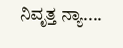ನಿವೃತ್ತ ನ್ಯಾ....